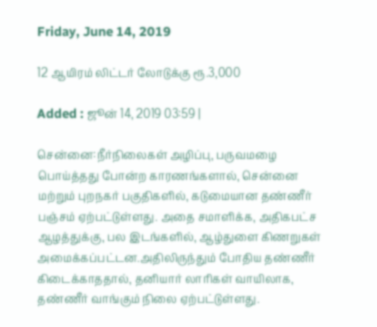Friday, June 14, 2019

12 ஆயிரம் லிட்டர் லோடுக்கு ரூ.3,000

Added : ஜூன் 14, 2019 03:59 |

சென்னை:நீர்நிலைகள் அழிப்பு, பருவமழை பொய்த்தது போன்ற காரணங்களால், சென்னை மற்றும் புறநகர் பகுதிகளில், கடுமையான தண்ணீர் பஞ்சம் ஏற்பட்டுள்ளது. அதை சமாளிக்க, அதிகபட்ச ஆழத்துக்கு, பல இடங்களில், ஆழ்துளை கிணறுகள் அமைக்கப்பட்டன.அதிலிருந்தும் போதிய தண்ணீர் கிடைக்காததால், தனியார் லாரிகள் வாயிலாக, தண்ணீர் வாங்கும் நிலை ஏற்பட்டுள்ளது.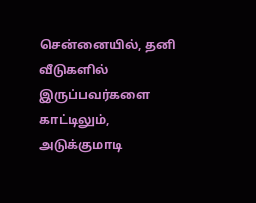சென்னையில், தனி வீடுகளில் இருப்பவர்களை காட்டிலும், அடுக்குமாடி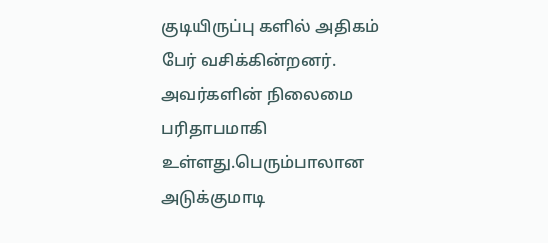குடியிருப்பு களில் அதிகம் பேர் வசிக்கின்றனர். அவர்களின் நிலைமை பரிதாபமாகி உள்ளது.பெரும்பாலான அடுக்குமாடி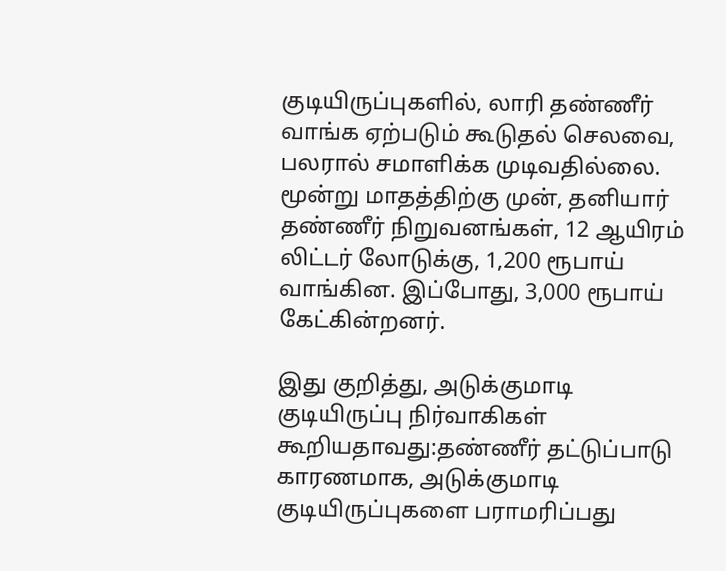குடியிருப்புகளில், லாரி தண்ணீர் வாங்க ஏற்படும் கூடுதல் செலவை, பலரால் சமாளிக்க முடிவதில்லை. மூன்று மாதத்திற்கு முன், தனியார் தண்ணீர் நிறுவனங்கள், 12 ஆயிரம் லிட்டர் லோடுக்கு, 1,200 ரூபாய் வாங்கின. இப்போது, 3,000 ரூபாய் கேட்கின்றனர்.

இது குறித்து, அடுக்குமாடி குடியிருப்பு நிர்வாகிகள் கூறியதாவது:தண்ணீர் தட்டுப்பாடு காரணமாக, அடுக்குமாடி குடியிருப்புகளை பராமரிப்பது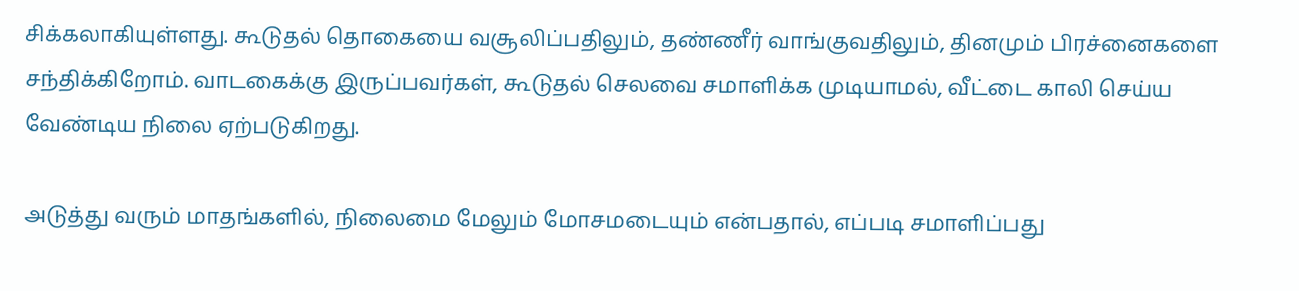சிக்கலாகியுள்ளது. கூடுதல் தொகையை வசூலிப்பதிலும், தண்ணீர் வாங்குவதிலும், தினமும் பிரச்னைகளை சந்திக்கிறோம். வாடகைக்கு இருப்பவர்கள், கூடுதல் செலவை சமாளிக்க முடியாமல், வீட்டை காலி செய்ய வேண்டிய நிலை ஏற்படுகிறது.

அடுத்து வரும் மாதங்களில், நிலைமை மேலும் மோசமடையும் என்பதால், எப்படி சமாளிப்பது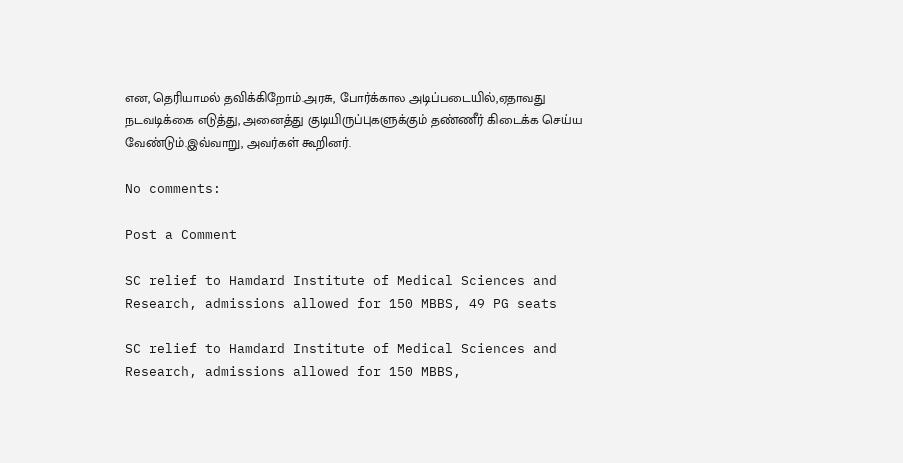என, தெரியாமல் தவிக்கிறோம்.அரசு, போர்க்கால அடிப்படையில்,ஏதாவது நடவடிக்கை எடுத்து, அனைத்து குடியிருப்புகளுக்கும் தண்ணீர் கிடைக்க செய்ய வேண்டும்.இவ்வாறு, அவர்கள் கூறினர்.

No comments:

Post a Comment

SC relief to Hamdard Institute of Medical Sciences and Research, admissions allowed for 150 MBBS, 49 PG seats

SC relief to Hamdard Institute of Medical Sciences and Research, admissions allowed for 150 MBBS,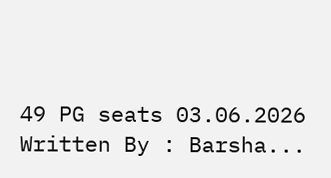49 PG seats 03.06.2026 Written By : Barsha...